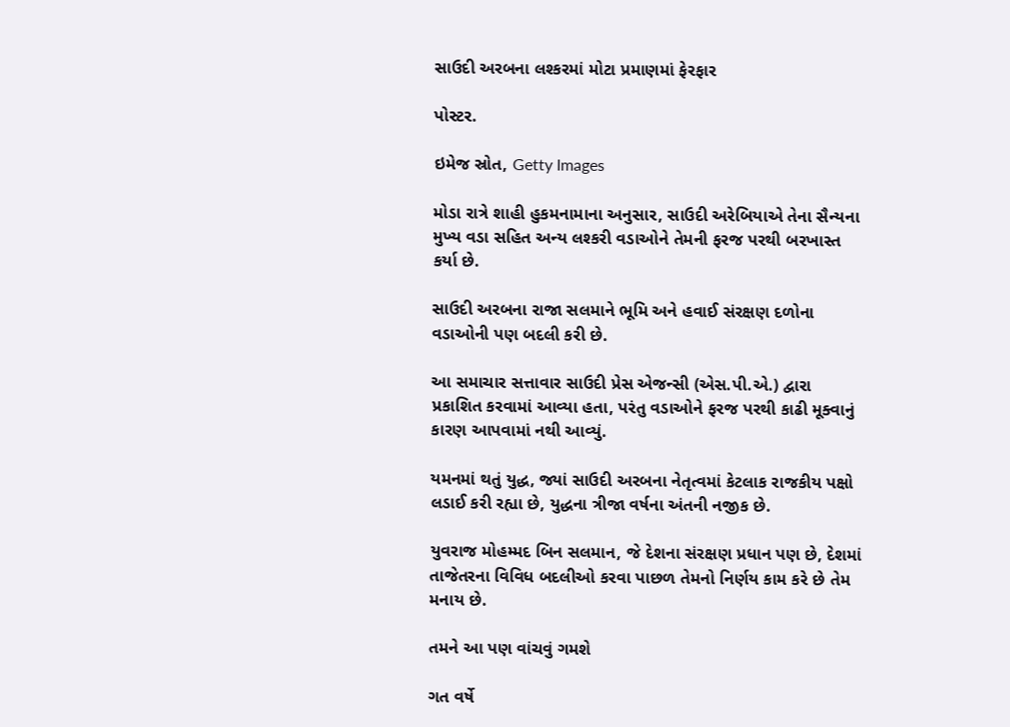સાઉદી અરબના લશ્કરમાં મોટા પ્રમાણમાં ફેરફાર

પોસ્ટર.

ઇમેજ સ્રોત, Getty Images

મોડા રાત્રે શાહી હુકમનામાના અનુસાર, સાઉદી અરેબિયાએ તેના સૈન્યના મુખ્ય વડા સહિત અન્ય લશ્કરી વડાઓને તેમની ફરજ પરથી બરખાસ્ત કર્યા છે.

સાઉદી અરબના રાજા સલમાને ભૂમિ અને હવાઈ સંરક્ષણ દળોના વડાઓની પણ બદલી કરી છે.

આ સમાચાર સત્તાવાર સાઉદી પ્રેસ એજન્સી (એસ.પી.એ.) દ્વારા પ્રકાશિત કરવામાં આવ્યા હતા, પરંતુ વડાઓને ફરજ પરથી કાઢી મૂક્વાનું કારણ આપવામાં નથી આવ્યું.

યમનમાં થતું યુદ્ધ, જ્યાં સાઉદી અરબના નેતૃત્વમાં કેટલાક રાજકીય પક્ષો લડાઈ કરી રહ્યા છે, યુદ્ધના ત્રીજા વર્ષના અંતની નજીક છે.

યુવરાજ મોહમ્મદ બિન સલમાન, જે દેશના સંરક્ષણ પ્રધાન પણ છે, દેશમાં તાજેતરના વિવિધ બદલીઓ કરવા પાછળ તેમનો નિર્ણય કામ કરે છે તેમ મનાય છે.

તમને આ પણ વાંચવું ગમશે

ગત વર્ષે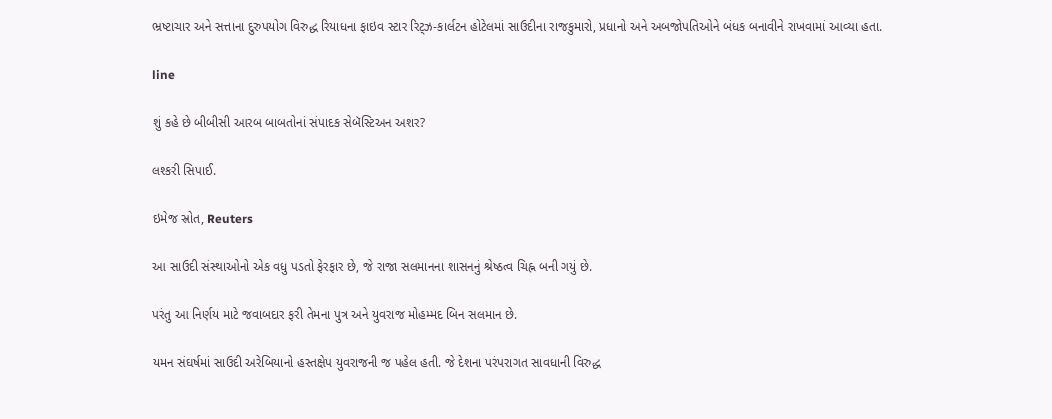ભ્રષ્ટાચાર અને સત્તાના દુરુપયોગ વિરુદ્ધ રિયાધના ફાઇવ સ્ટાર રિટ્ઝ-કાર્લટન હોટેલમાં સાઉદીના રાજકુમારો, પ્રધાનો અને અબજોપતિઓને બંધક બનાવીને રાખવામાં આવ્યા હતા.

line

શું કહે છે બીબીસી આરબ બાબતોનાં સંપાદક સેબૅસ્ટિઅન અશર?

લશ્કરી સિપાઈ.

ઇમેજ સ્રોત, Reuters

આ સાઉદી સંસ્થાઓનો એક વધુ પડતો ફેરફાર છે, જે રાજા સલમાનના શાસનનું શ્રેષ્ઠત્વ ચિહ્ન બની ગયું છે.

પરંતુ આ નિર્ણય માટે જવાબદાર ફરી તેમના પુત્ર અને યુવરાજ મોહમ્મદ બિન સલમાન છે.

યમન સંઘર્ષમાં સાઉદી અરેબિયાનો હસ્તક્ષેપ યુવરાજની જ પહેલ હતી. જે દેશના પરંપરાગત સાવધાની વિરુદ્ધ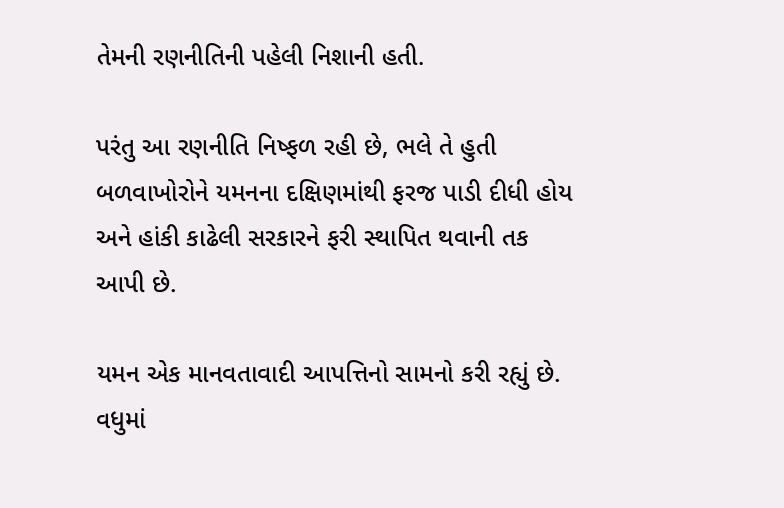તેમની રણનીતિની પહેલી નિશાની હતી.

પરંતુ આ રણનીતિ નિષ્ફળ રહી છે, ભલે તે હુતી બળવાખોરોને યમનના દક્ષિણમાંથી ફરજ પાડી દીધી હોય અને હાંકી કાઢેલી સરકારને ફરી સ્થાપિત થવાની તક આપી છે.

યમન એક માનવતાવાદી આપત્તિનો સામનો કરી રહ્યું છે. વધુમાં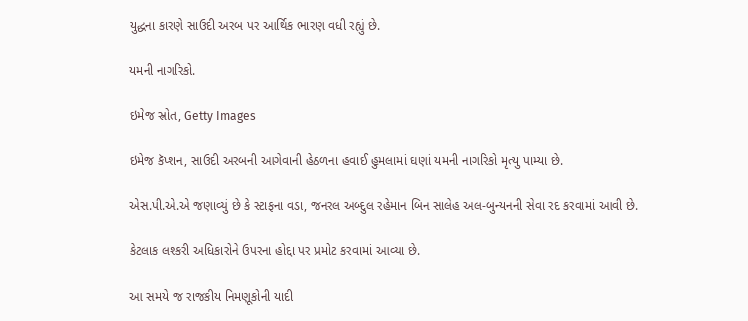યુદ્ધના કારણે સાઉદી અરબ પર આર્થિક ભારણ વધી રહ્યું છે.

યમની નાગરિકો.

ઇમેજ સ્રોત, Getty Images

ઇમેજ કૅપ્શન, સાઉદી અરબની આગેવાની હેઠળના હવાઈ હુમલામાં ઘણાં યમની નાગરિકો મૃત્યુ પામ્યા છે.

એસ.પી.એ.એ જણાવ્યું છે કે સ્ટાફના વડા, જનરલ અબ્દુલ રહેમાન બિન સાલેહ અલ-બુન્યનની સેવા રદ કરવામાં આવી છે.

કેટલાક લશ્કરી અધિકારોને ઉપરના હોદ્દા પર પ્રમોટ કરવામાં આવ્યા છે.

આ સમયે જ રાજકીય નિમણૂકોની યાદી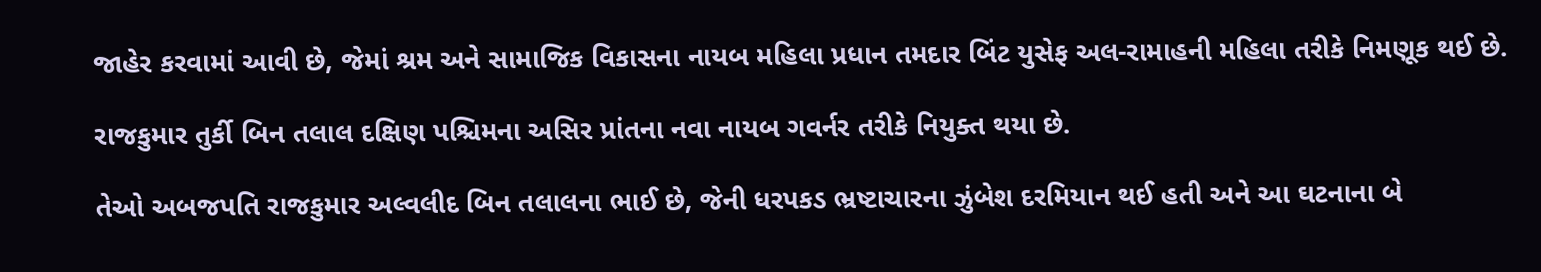જાહેર કરવામાં આવી છે, જેમાં શ્રમ અને સામાજિક વિકાસના નાયબ મહિલા પ્રધાન તમદાર બિંટ યુસેફ અલ-રામાહની મહિલા તરીકે નિમણૂક થઈ છે.

રાજકુમાર તુર્કી બિન તલાલ દક્ષિણ પશ્ચિમના અસિર પ્રાંતના નવા નાયબ ગવર્નર તરીકે નિયુક્ત થયા છે.

તેઓ અબજપતિ રાજકુમાર અલ્વલીદ બિન તલાલના ભાઈ છે, જેની ધરપકડ ભ્રષ્ટાચારના ઝુંબેશ દરમિયાન થઈ હતી અને આ ઘટનાના બે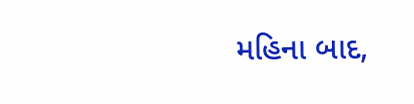મહિના બાદ,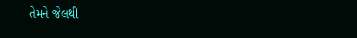તેમને જેલથી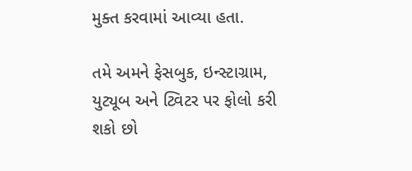મુક્ત કરવામાં આવ્યા હતા.

તમે અમને ફેસબુક, ઇન્સ્ટાગ્રામ, યુટ્યૂબ અને ટ્વિટર પર ફોલો કરી શકો છો